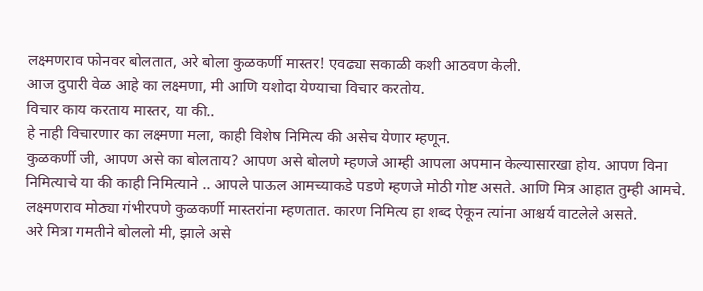लक्ष्मणराव फोनवर बोलतात, अरे बोला कुळकर्णी मास्तर! एवढ्या सकाळी कशी आठवण केली.
आज दुपारी वेळ आहे का लक्ष्मणा, मी आणि यशोदा येण्याचा विचार करतोय.
विचार काय करताय मास्तर, या की..
हे नाही विचारणार का लक्ष्मणा मला, काही विशेष निमित्य की असेच येणार म्हणून.
कुळकर्णी जी, आपण असे का बोलताय? आपण असे बोलणे म्हणजे आम्ही आपला अपमान केल्यासारखा होय. आपण विना निमित्याचे या की काही निमित्याने .. आपले पाऊल आमच्याकडे पडणे म्हणजे मोठी गोष्ट असते. आणि मित्र आहात तुम्ही आमचे. लक्ष्मणराव मोठ्या गंभीरपणे कुळकर्णी मास्तरांना म्हणतात. कारण निमित्य हा शब्द ऐकून त्यांना आश्चर्य वाटलेले असते.
अरे मित्रा गमतीने बोललो मी, झाले असे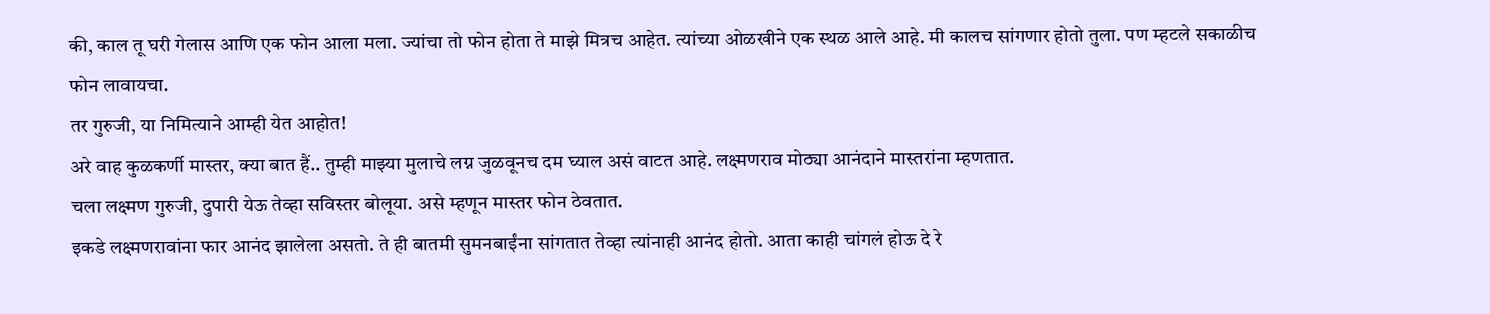की, काल तू घरी गेलास आणि एक फोन आला मला. ज्यांचा तो फोन होता ते माझे मित्रच आहेत. त्यांच्या ओळखीने एक स्थळ आले आहे. मी कालच सांगणार होतो तुला. पण म्हटले सकाळीच फोन लावायचा.
तर गुरुजी, या निमित्याने आम्ही येत आहोत!
अरे वाह कुळकर्णी मास्तर, क्या बात हैं.. तुम्ही माझ्या मुलाचे लग्न जुळवूनच दम घ्याल असं वाटत आहे. लक्ष्मणराव मोठ्या आनंदाने मास्तरांना म्हणतात.
चला लक्ष्मण गुरुजी, दुपारी येऊ तेव्हा सविस्तर बोलूया. असे म्हणून मास्तर फोन ठेवतात.
इकडे लक्ष्मणरावांना फार आनंद झालेला असतो. ते ही बातमी सुमनबाईंना सांगतात तेव्हा त्यांनाही आनंद होतो. आता काही चांगलं होऊ दे रे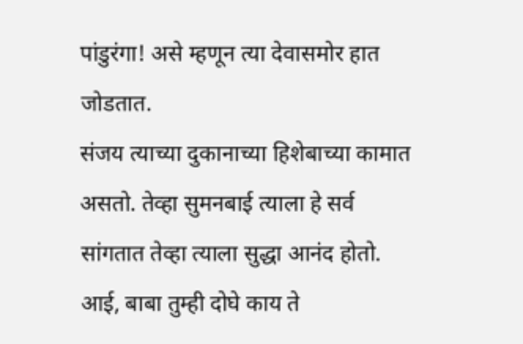पांडुरंगा! असे म्हणून त्या देवासमोर हात जोडतात.
संजय त्याच्या दुकानाच्या हिशेबाच्या कामात असतो. तेव्हा सुमनबाई त्याला हे सर्व सांगतात तेव्हा त्याला सुद्धा आनंद होतो.
आई, बाबा तुम्ही दोघे काय ते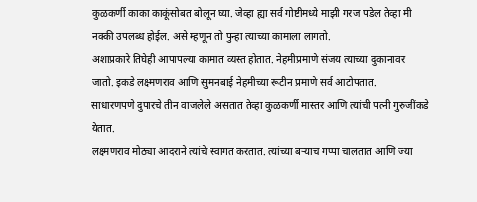कुळकर्णी काका काकूंसोबत बोलून घ्या. जेव्हा ह्या सर्व गोष्टीमध्ये माझी गरज पडेल तेव्हा मी नक्की उपलब्ध होईल. असे म्हणून तो पुन्हा त्याच्या कामाला लागतो.
अशाप्रकारे तिघेही आपापल्या कामात व्यस्त होतात. नेहमीप्रमाणे संजय त्याच्या दुकानावर जातो. इकडे लक्ष्मणराव आणि सुमनबाई नेहमीच्या रूटीन प्रमाणे सर्व आटोपतात.
साधारणपणे दुपारचे तीन वाजलेले असतात तेव्हा कुळकर्णी मास्तर आणि त्यांची पत्नी गुरुजींकडे येतात.
लक्ष्मणराव मोठ्या आदराने त्यांचे स्वागत करतात. त्यांच्या बऱ्याच गप्पा चालतात आणि ज्या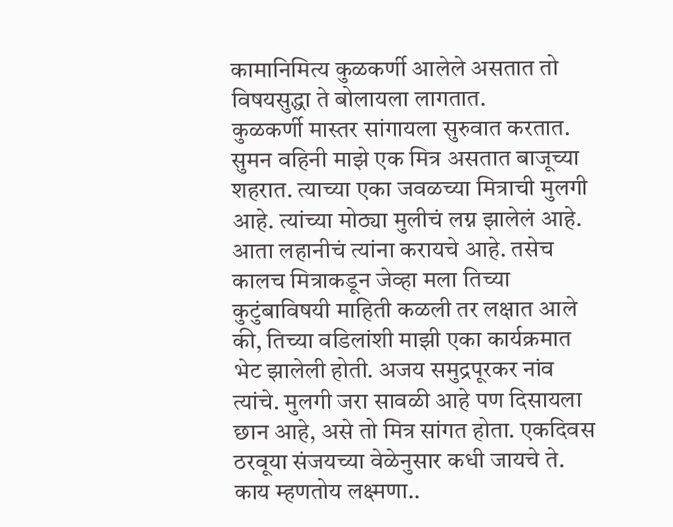कामानिमित्य कुळकर्णी आलेले असतात तो विषयसुद्धा ते बोलायला लागतात.
कुळकर्णी मास्तर सांगायला सुरुवात करतात.
सुमन वहिनी माझे एक मित्र असतात बाजूच्या शहरात. त्याच्या एका जवळच्या मित्राची मुलगी आहे. त्यांच्या मोठ्या मुलीचं लग्न झालेलं आहे. आता लहानीचं त्यांना करायचे आहे. तसेच कालच मित्राकडून जेव्हा मला तिच्या कुटुंबाविषयी माहिती कळली तर लक्षात आले की, तिच्या वडिलांशी माझी एका कार्यक्रमात भेट झालेली होती. अजय समुद्रपूरकर नांव त्यांचे. मुलगी जरा सावळी आहे पण दिसायला छान आहे, असे तो मित्र सांगत होता. एकदिवस ठरवूया संजयच्या वेळेनुसार कधी जायचे ते.
काय म्हणतोय लक्ष्मणा..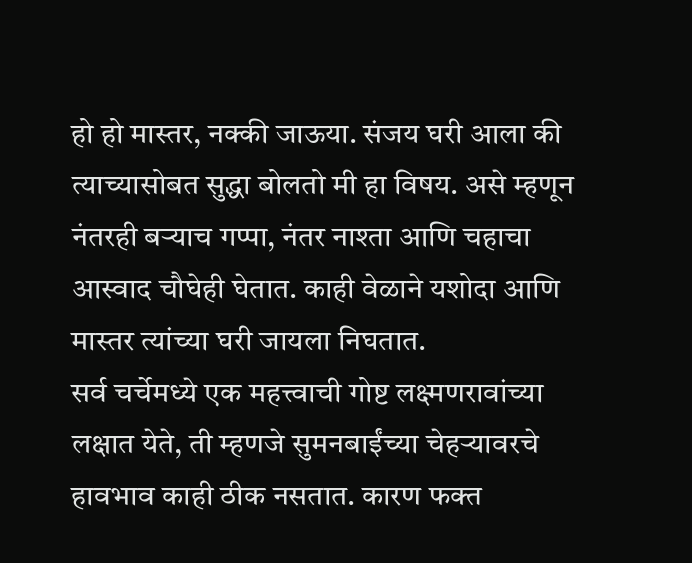हो हो मास्तर, नक्की जाऊया. संजय घरी आला की त्याच्यासोबत सुद्धा बोलतो मी हा विषय. असे म्हणून नंतरही बऱ्याच गप्पा, नंतर नाश्ता आणि चहाचा आस्वाद चौघेही घेतात. काही वेळाने यशोदा आणि मास्तर त्यांच्या घरी जायला निघतात.
सर्व चर्चेमध्ये एक महत्त्वाची गोष्ट लक्ष्मणरावांच्या लक्षात येते, ती म्हणजे सुमनबाईंच्या चेहऱ्यावरचे हावभाव काही ठीक नसतात. कारण फक्त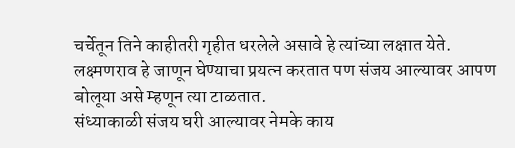चर्चेतून तिने काहीतरी गृहीत धरलेले असावे हे त्यांच्या लक्षात येते.
लक्ष्मणराव हे जाणून घेण्याचा प्रयत्न करतात पण संजय आल्यावर आपण बोलूया असे म्हणून त्या टाळतात.
संध्याकाळी संजय घरी आल्यावर नेमके काय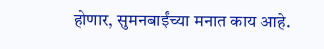होणार, सुमनबाईंच्या मनात काय आहे.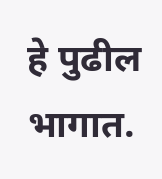हे पुढील भागात.